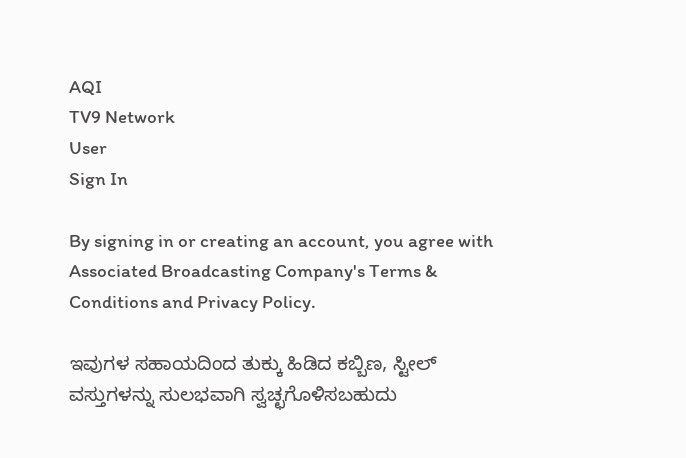AQI
TV9 Network
User
Sign In

By signing in or creating an account, you agree with Associated Broadcasting Company's Terms & Conditions and Privacy Policy.

ಇವುಗಳ ಸಹಾಯದಿಂದ ತುಕ್ಕು ಹಿಡಿದ ಕಬ್ಬಿಣ, ಸ್ಟೀಲ್‌ ವಸ್ತುಗಳನ್ನು ಸುಲಭವಾಗಿ ಸ್ವಚ್ಛಗೊಳಿಸಬಹುದು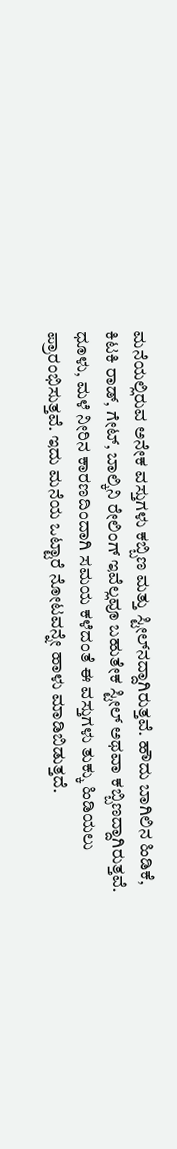ಮನೆಯಲ್ಲಿರುವ ಅನೇಕ ವಸ್ತುಗಳು ಕಬ್ಬಿಣ ಮತ್ತು ಸ್ಟೀಲ್‌ನದ್ದಾಗಿರುತ್ತವೆ. ಹೌದು ಬಾಗಿಲಿನ ಹಿಡಿಕೆ, ಕಿಟಕಿ ರಾಡ್‌, ಗೇಟ್‌, ಬಾಲ್ಕಿನಿ ರೇಲಿಂಗ್‌ ಇವೆಲ್ಲವೂ ಬಹುತೇಕ ಸ್ಟೀಲ್‌ ಅಥವಾ ಕಬ್ಬಿಣದ್ದಾಗಿರುತ್ತವೆ. ಧೂಳು, ಮಳೆ ನೀರಿನ ಕಾರಣದಿಂದಾಗಿ ಸಮಯ ಕಳೆದಂತೆ ಈ ವಸ್ತುಗಳು ತುಕ್ಕು ಹಿಡಿಯಲು ಪ್ರಾರಂಭಿಸುತ್ತವೆ. ಇದು ಮನೆಯ ಒಟ್ಟಾರೆ ನೋಟವನ್ನೇ ಹಾಳು ಮಾಡಿಬಿಡುತ್ತದೆ.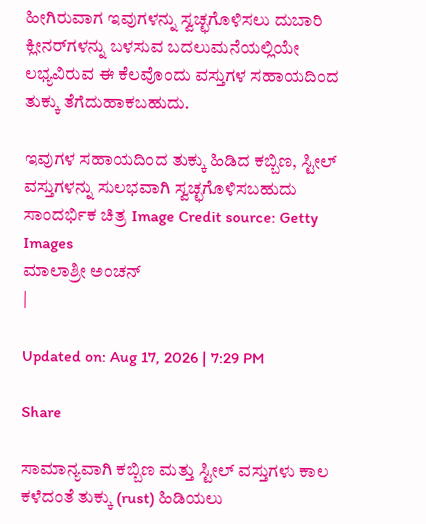ಹೀಗಿರುವಾಗ ಇವುಗಳನ್ನು ಸ್ವಚ್ಛಗೊಳಿಸಲು ದುಬಾರಿ ಕ್ಲೀನರ್‌ಗಳನ್ನು ಬಳಸುವ ಬದಲುಮನೆಯಲ್ಲಿಯೇ ಲಭ್ಯವಿರುವ ಈ ಕೆಲವೊಂದು ವಸ್ತುಗಳ ಸಹಾಯದಿಂದ ತುಕ್ಕು ತೆಗೆದುಹಾಕಬಹುದು.

ಇವುಗಳ ಸಹಾಯದಿಂದ ತುಕ್ಕು ಹಿಡಿದ ಕಬ್ಬಿಣ, ಸ್ಟೀಲ್‌ ವಸ್ತುಗಳನ್ನು ಸುಲಭವಾಗಿ ಸ್ವಚ್ಛಗೊಳಿಸಬಹುದು
ಸಾಂದರ್ಭಿಕ ಚಿತ್ರ Image Credit source: Getty Images
ಮಾಲಾಶ್ರೀ ಅಂಚನ್
|

Updated on: Aug 17, 2026 | 7:29 PM

Share

ಸಾಮಾನ್ಯವಾಗಿ ಕಬ್ಬಿಣ ಮತ್ತು ಸ್ಟೀಲ್‌ ವಸ್ತುಗಳು ಕಾಲ ಕಳೆದಂತೆ ತುಕ್ಕು (rust) ಹಿಡಿಯಲು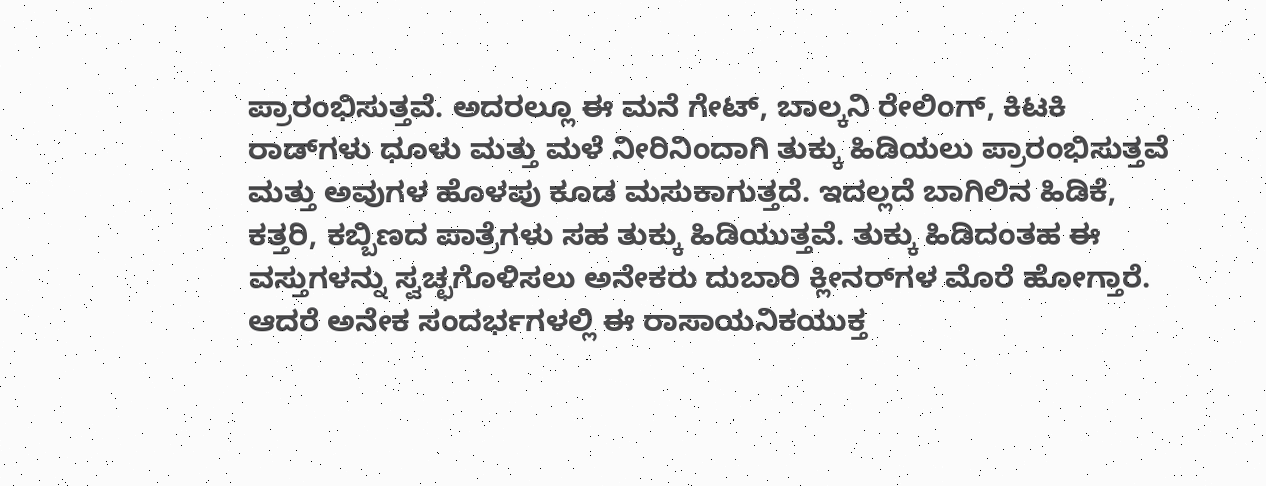ಪ್ರಾರಂಭಿಸುತ್ತವೆ. ಅದರಲ್ಲೂ ಈ ಮನೆ ಗೇಟ್‌, ಬಾಲ್ಕನಿ ರೇಲಿಂಗ್‌, ಕಿಟಕಿ ರಾಡ್‌ಗಳು ಧೂಳು ಮತ್ತು ಮಳೆ ನೀರಿನಿಂದಾಗಿ ತುಕ್ಕು ಹಿಡಿಯಲು ಪ್ರಾರಂಭಿಸುತ್ತವೆ ಮತ್ತು ಅವುಗಳ ಹೊಳಪು ಕೂಡ ಮಸುಕಾಗುತ್ತದೆ. ಇದಲ್ಲದೆ ಬಾಗಿಲಿನ ಹಿಡಿಕೆ, ಕತ್ತರಿ, ಕಬ್ಬಿಣದ ಪಾತ್ರೆಗಳು ಸಹ ತುಕ್ಕು ಹಿಡಿಯುತ್ತವೆ. ತುಕ್ಕು ಹಿಡಿದಂತಹ ಈ ವಸ್ತುಗಳನ್ನು ಸ್ವಚ್ಛಗೊಳಿಸಲು ಅನೇಕರು ದುಬಾರಿ ಕ್ಲೀನರ್‌ಗಳ ಮೊರೆ ಹೋಗ್ತಾರೆ. ಆದರೆ ಅನೇಕ ಸಂದರ್ಭಗಳಲ್ಲಿ ಈ ರಾಸಾಯನಿಕಯುಕ್ತ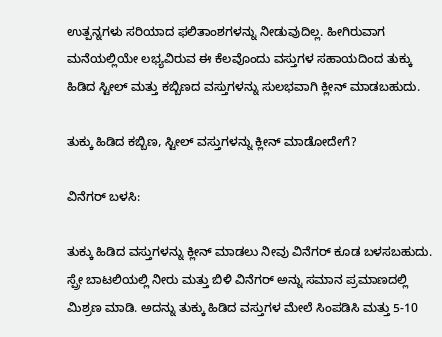ಉತ್ಪನ್ನಗಳು ಸರಿಯಾದ ಫಲಿತಾಂಶಗಳನ್ನು ನೀಡುವುದಿಲ್ಲ. ಹೀಗಿರುವಾಗ ಮನೆಯಲ್ಲಿಯೇ ಲಭ್ಯವಿರುವ ಈ ಕೆಲವೊಂದು ವಸ್ತುಗಳ ಸಹಾಯದಿಂದ ತುಕ್ಕು ಹಿಡಿದ ಸ್ಟೀಲ್‌ ಮತ್ತು ಕಬ್ಬಿಣದ ವಸ್ತುಗಳನ್ನು ಸುಲಭವಾಗಿ ಕ್ಲೀನ್‌ ಮಾಡಬಹುದು.

ತುಕ್ಕು ಹಿಡಿದ ಕಬ್ಬಿಣ, ಸ್ಟೀಲ್‌ ವಸ್ತುಗಳನ್ನು ಕ್ಲೀನ್‌ ಮಾಡೋದೇಗೆ?

ವಿನೆಗರ್ ಬಳಸಿ:

ತುಕ್ಕು ಹಿಡಿದ ವಸ್ತುಗಳನ್ನು ಕ್ಲೀನ್‌ ಮಾಡಲು ನೀವು ವಿನೆಗರ್‌ ಕೂಡ ಬಳಸಬಹುದು.  ಸ್ಪ್ರೇ ಬಾಟಲಿಯಲ್ಲಿ ನೀರು ಮತ್ತು ಬಿಳಿ ವಿನೆಗರ್ ಅನ್ನು ಸಮಾನ ಪ್ರಮಾಣದಲ್ಲಿ ಮಿಶ್ರಣ ಮಾಡಿ. ಅದನ್ನು ತುಕ್ಕು ಹಿಡಿದ ವಸ್ತುಗಳ ಮೇಲೆ ಸಿಂಪಡಿಸಿ ಮತ್ತು 5-10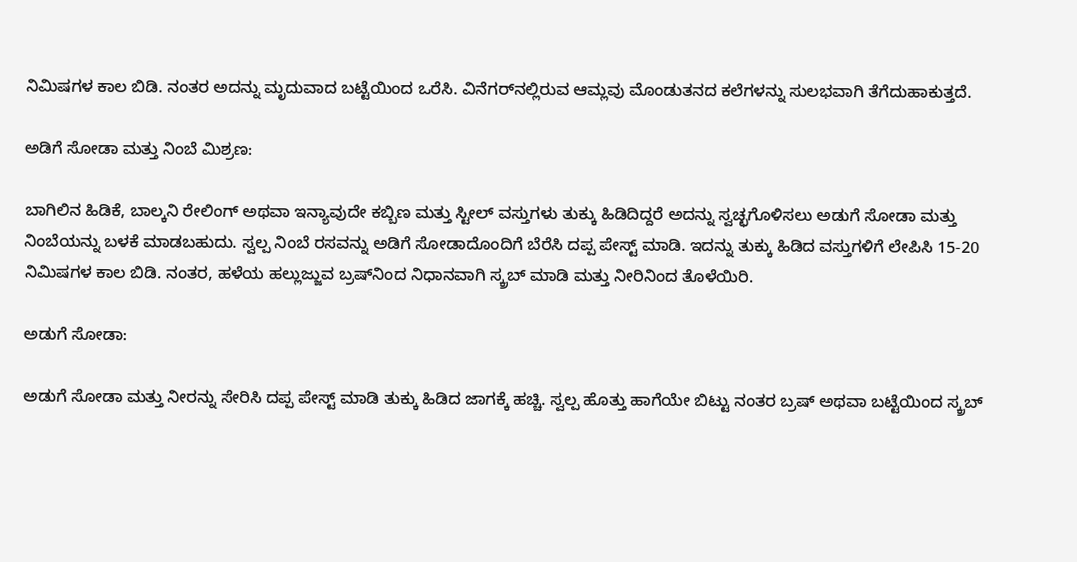ನಿಮಿಷಗಳ ಕಾಲ ಬಿಡಿ. ನಂತರ ಅದನ್ನು ಮೃದುವಾದ ಬಟ್ಟೆಯಿಂದ ಒರೆಸಿ. ವಿನೆಗರ್‌ನಲ್ಲಿರುವ ಆಮ್ಲವು ಮೊಂಡುತನದ ಕಲೆಗಳನ್ನು ಸುಲಭವಾಗಿ ತೆಗೆದುಹಾಕುತ್ತದೆ.

ಅಡಿಗೆ ಸೋಡಾ ಮತ್ತು ನಿಂಬೆ ಮಿಶ್ರಣ:

ಬಾಗಿಲಿನ ಹಿಡಿಕೆ, ಬಾಲ್ಕನಿ ರೇಲಿಂಗ್‌ ಅಥವಾ ಇನ್ಯಾವುದೇ ಕಬ್ಬಿಣ ಮತ್ತು ಸ್ಟೀಲ್‌ ವಸ್ತುಗಳು ತುಕ್ಕು ಹಿಡಿದಿದ್ದರೆ ಅದನ್ನು ಸ್ವಚ್ಛಗೊಳಿಸಲು ಅಡುಗೆ ಸೋಡಾ ಮತ್ತು ನಿಂಬೆಯನ್ನು ಬಳಕೆ ಮಾಡಬಹುದು. ಸ್ವಲ್ಪ ನಿಂಬೆ ರಸವನ್ನು ಅಡಿಗೆ ಸೋಡಾದೊಂದಿಗೆ ಬೆರೆಸಿ ದಪ್ಪ ಪೇಸ್ಟ್ ಮಾಡಿ. ಇದನ್ನು ತುಕ್ಕು ಹಿಡಿದ ವಸ್ತುಗಳಿಗೆ ಲೇಪಿಸಿ 15-20 ನಿಮಿಷಗಳ ಕಾಲ ಬಿಡಿ. ನಂತರ, ಹಳೆಯ ಹಲ್ಲುಜ್ಜುವ ಬ್ರಷ್‌ನಿಂದ ನಿಧಾನವಾಗಿ ಸ್ಕ್ರಬ್ ಮಾಡಿ ಮತ್ತು ನೀರಿನಿಂದ ತೊಳೆಯಿರಿ.

ಅಡುಗೆ ಸೋಡಾ:

ಅಡುಗೆ ಸೋಡಾ ಮತ್ತು ನೀರನ್ನು ಸೇರಿಸಿ ದಪ್ಪ ಪೇಸ್ಟ್ ಮಾಡಿ ತುಕ್ಕು ಹಿಡಿದ ಜಾಗಕ್ಕೆ ಹಚ್ಚಿ. ಸ್ವಲ್ಪ ಹೊತ್ತು ಹಾಗೆಯೇ ಬಿಟ್ಟು ನಂತರ ಬ್ರಷ್ ಅಥವಾ ಬಟ್ಟೆಯಿಂದ ಸ್ಕ್ರಬ್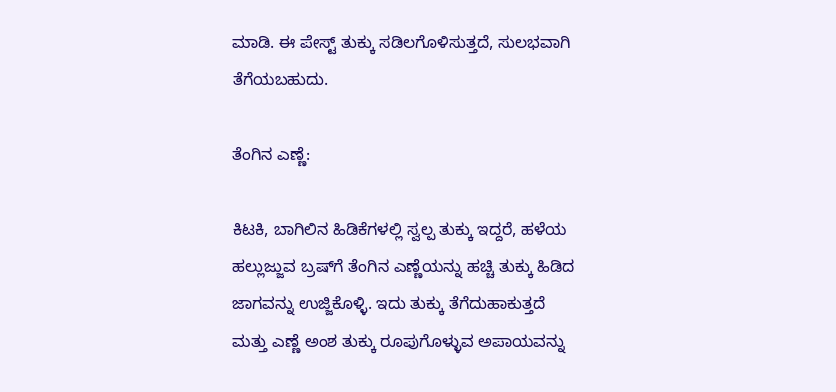ಮಾಡಿ. ಈ ಪೇಸ್ಟ್ ತುಕ್ಕು ಸಡಿಲಗೊಳಿಸುತ್ತದೆ, ಸುಲಭವಾಗಿ ತೆಗೆಯಬಹುದು.

ತೆಂಗಿನ ಎಣ್ಣೆ:

ಕಿಟಕಿ, ಬಾಗಿಲಿನ ಹಿಡಿಕೆಗಳಲ್ಲಿ ಸ್ವಲ್ಪ ತುಕ್ಕು ಇದ್ದರೆ, ಹಳೆಯ ಹಲ್ಲುಜ್ಜುವ ಬ್ರಷ್‌ಗೆ ತೆಂಗಿನ ಎಣ್ಣೆಯನ್ನು ಹಚ್ಚಿ ತುಕ್ಕು ಹಿಡಿದ ಜಾಗವನ್ನು ಉಜ್ಜಿಕೊಳ್ಳಿ. ಇದು ತುಕ್ಕು ತೆಗೆದುಹಾಕುತ್ತದೆ ಮತ್ತು ಎಣ್ಣೆ ಅಂಶ ತುಕ್ಕು ರೂಪುಗೊಳ್ಳುವ ಅಪಾಯವನ್ನು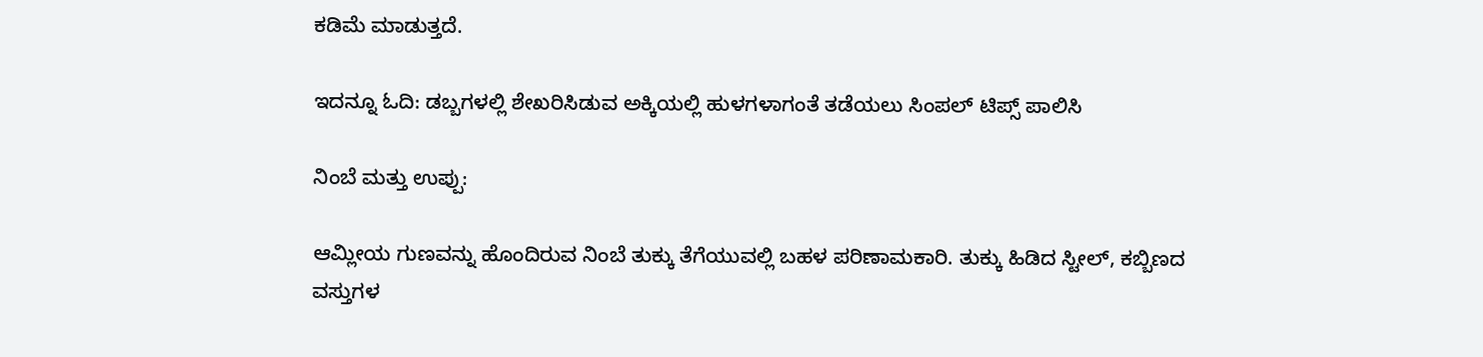ಕಡಿಮೆ ಮಾಡುತ್ತದೆ.

ಇದನ್ನೂ ಓದಿ: ಡಬ್ಬಗಳಲ್ಲಿ ಶೇಖರಿಸಿಡುವ ಅಕ್ಕಿಯಲ್ಲಿ ಹುಳಗಳಾಗಂತೆ ತಡೆಯಲು ಸಿಂಪಲ್‌ ಟಿಪ್ಸ್‌ ಪಾಲಿಸಿ

ನಿಂಬೆ ಮತ್ತು ಉಪ್ಪು:

ಆಮ್ಲೀಯ ಗುಣವನ್ನು ಹೊಂದಿರುವ ನಿಂಬೆ ತುಕ್ಕು ತೆಗೆಯುವಲ್ಲಿ ಬಹಳ ಪರಿಣಾಮಕಾರಿ. ತುಕ್ಕು ಹಿಡಿದ ಸ್ಟೀಲ್‌, ಕಬ್ಬಿಣದ ವಸ್ತುಗಳ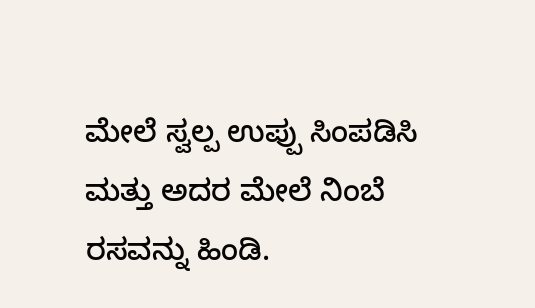ಮೇಲೆ ಸ್ವಲ್ಪ ಉಪ್ಪು ಸಿಂಪಡಿಸಿ ಮತ್ತು ಅದರ ಮೇಲೆ ನಿಂಬೆ ರಸವನ್ನು ಹಿಂಡಿ.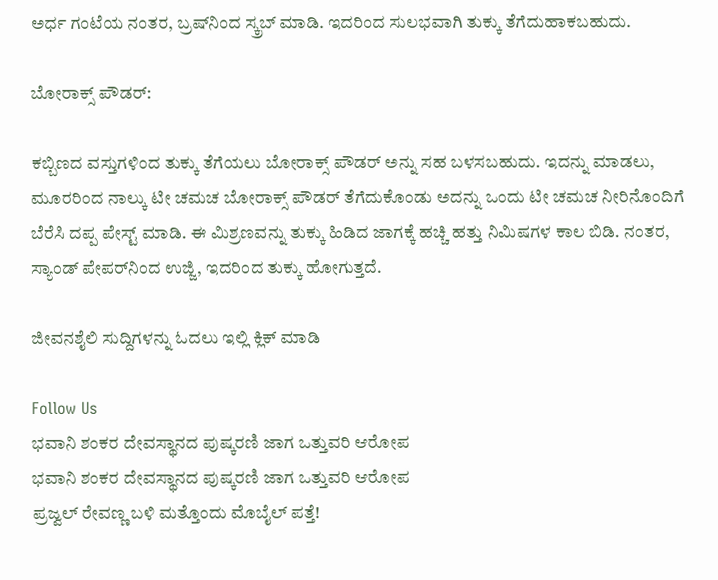ಅರ್ಧ ಗಂಟೆಯ ನಂತರ, ಬ್ರಷ್‌ನಿಂದ ಸ್ಕ್ರಬ್ ಮಾಡಿ. ಇದರಿಂದ ಸುಲಭವಾಗಿ ತುಕ್ಕು ತೆಗೆದುಹಾಕಬಹುದು.

ಬೋರಾಕ್ಸ್ ಪೌಡರ್:

ಕಬ್ಬಿಣದ ವಸ್ತುಗಳಿಂದ ತುಕ್ಕು ತೆಗೆಯಲು ಬೋರಾಕ್ಸ್ ಪೌಡರ್ ಅನ್ನು ಸಹ ಬಳಸಬಹುದು. ಇದನ್ನು ಮಾಡಲು, ಮೂರರಿಂದ ನಾಲ್ಕು ಟೀ ಚಮಚ ಬೋರಾಕ್ಸ್ ಪೌಡರ್ ತೆಗೆದುಕೊಂಡು ಅದನ್ನು ಒಂದು ಟೀ ಚಮಚ ನೀರಿನೊಂದಿಗೆ ಬೆರೆಸಿ ದಪ್ಪ ಪೇಸ್ಟ್ ಮಾಡಿ. ಈ ಮಿಶ್ರಣವನ್ನು ತುಕ್ಕು ಹಿಡಿದ ಜಾಗಕ್ಕೆ ಹಚ್ಚಿ ಹತ್ತು ನಿಮಿಷಗಳ ಕಾಲ ಬಿಡಿ. ನಂತರ, ಸ್ಯಾಂಡ್‌ ಪೇಪರ್‌ನಿಂದ ಉಜ್ಜಿ, ಇದರಿಂದ ತುಕ್ಕು ಹೋಗುತ್ತದೆ.

ಜೀವನಶೈಲಿ ಸುದ್ದಿಗಳನ್ನು ಓದಲು ಇಲ್ಲಿ ಕ್ಲಿಕ್ ಮಾಡಿ

Follow Us
ಭವಾನಿ ಶಂಕರ ದೇವಸ್ಥಾನದ ಪುಷ್ಕರಣಿ ಜಾಗ ಒತ್ತುವರಿ ಆರೋಪ
ಭವಾನಿ ಶಂಕರ ದೇವಸ್ಥಾನದ ಪುಷ್ಕರಣಿ ಜಾಗ ಒತ್ತುವರಿ ಆರೋಪ
ಪ್ರಜ್ವಲ್ ರೇವಣ್ಣ ಬಳಿ ಮತ್ತೊಂದು ಮೊಬೈಲ್ ಪತ್ತೆ!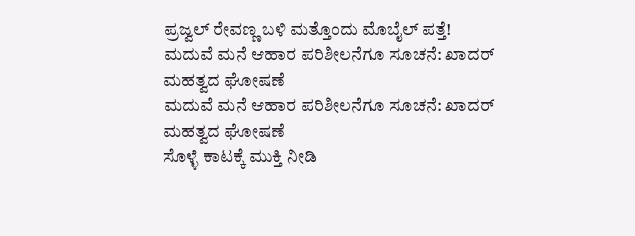ಪ್ರಜ್ವಲ್ ರೇವಣ್ಣ ಬಳಿ ಮತ್ತೊಂದು ಮೊಬೈಲ್ ಪತ್ತೆ!
ಮದುವೆ ಮನೆ ಆಹಾರ ಪರಿಶೀಲನೆಗೂ ಸೂಚನೆ: ಖಾದರ್ ಮಹತ್ವದ ಘೋಷಣೆ
ಮದುವೆ ಮನೆ ಆಹಾರ ಪರಿಶೀಲನೆಗೂ ಸೂಚನೆ: ಖಾದರ್ ಮಹತ್ವದ ಘೋಷಣೆ
ಸೊಳ್ಳೆ ಕಾಟಕ್ಕೆ ಮುಕ್ತಿ ನೀಡಿ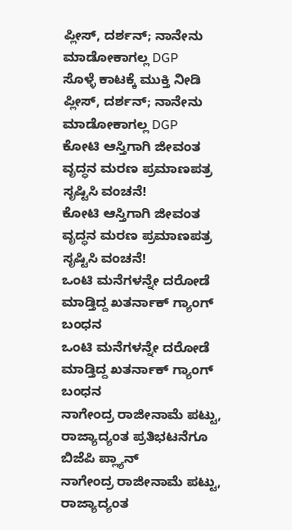ಪ್ಲೀಸ್, ದರ್ಶನ್; ನಾನೇನು ಮಾಡೋಕಾಗಲ್ಲ DGP
ಸೊಳ್ಳೆ ಕಾಟಕ್ಕೆ ಮುಕ್ತಿ ನೀಡಿ ಪ್ಲೀಸ್, ದರ್ಶನ್; ನಾನೇನು ಮಾಡೋಕಾಗಲ್ಲ DGP
ಕೋಟಿ ಆಸ್ತಿಗಾಗಿ ಜೀವಂತ ವೃದ್ಧನ ಮರಣ ಪ್ರಮಾಣಪತ್ರ ಸೃಷ್ಟಿಸಿ ವಂಚನೆ!
ಕೋಟಿ ಆಸ್ತಿಗಾಗಿ ಜೀವಂತ ವೃದ್ಧನ ಮರಣ ಪ್ರಮಾಣಪತ್ರ ಸೃಷ್ಟಿಸಿ ವಂಚನೆ!
ಒಂಟಿ ಮನೆಗಳನ್ನೇ ದರೋಡೆ ಮಾಡ್ತಿದ್ದ ಖತರ್ನಾಕ್ ಗ್ಯಾಂಗ್ ಬಂಧನ
ಒಂಟಿ ಮನೆಗಳನ್ನೇ ದರೋಡೆ ಮಾಡ್ತಿದ್ದ ಖತರ್ನಾಕ್ ಗ್ಯಾಂಗ್ ಬಂಧನ
ನಾಗೇಂದ್ರ ರಾಜೀನಾಮೆ ಪಟ್ಟು, ರಾಜ್ಯಾದ್ಯಂತ ಪ್ರತಿಭಟನೆಗೂ ಬಿಜೆಪಿ ಪ್ಲ್ಯಾನ್
ನಾಗೇಂದ್ರ ರಾಜೀನಾಮೆ ಪಟ್ಟು, ರಾಜ್ಯಾದ್ಯಂತ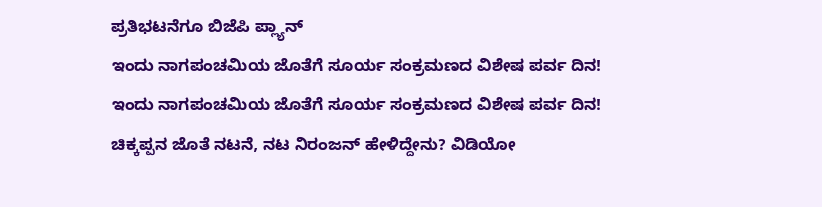ಪ್ರತಿಭಟನೆಗೂ ಬಿಜೆಪಿ ಪ್ಲ್ಯಾನ್
ಇಂದು ನಾಗಪಂಚಮಿಯ ಜೊತೆಗೆ ಸೂರ್ಯ ಸಂಕ್ರಮಣದ ವಿಶೇಷ ಪರ್ವ ದಿನ!
ಇಂದು ನಾಗಪಂಚಮಿಯ ಜೊತೆಗೆ ಸೂರ್ಯ ಸಂಕ್ರಮಣದ ವಿಶೇಷ ಪರ್ವ ದಿನ!
ಚಿಕ್ಕಪ್ಪನ ಜೊತೆ ನಟನೆ, ನಟ ನಿರಂಜನ್ ಹೇಳಿದ್ದೇನು? ವಿಡಿಯೋ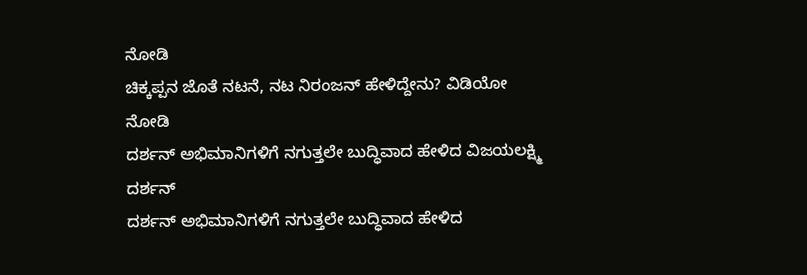ನೋಡಿ
ಚಿಕ್ಕಪ್ಪನ ಜೊತೆ ನಟನೆ, ನಟ ನಿರಂಜನ್ ಹೇಳಿದ್ದೇನು? ವಿಡಿಯೋ ನೋಡಿ
ದರ್ಶನ್ ಅಭಿಮಾನಿಗಳಿಗೆ ನಗುತ್ತಲೇ ಬುದ್ಧಿವಾದ ಹೇಳಿದ ವಿಜಯಲಕ್ಷ್ಮಿ ದರ್ಶನ್
ದರ್ಶನ್ ಅಭಿಮಾನಿಗಳಿಗೆ ನಗುತ್ತಲೇ ಬುದ್ಧಿವಾದ ಹೇಳಿದ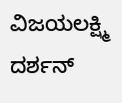ವಿಜಯಲಕ್ಷ್ಮಿ ದರ್ಶನ್